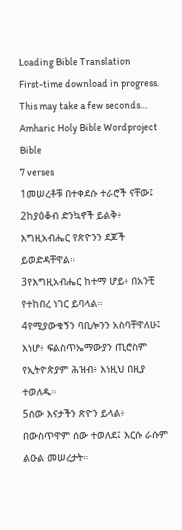Loading Bible Translation
First-time download in progress. This may take a few seconds…
Amharic Holy Bible Wordproject Bible
7 verses
1መሠረቶቹ በተቀደሱ ተራሮች ናቸው፤
2ከያዕቆብ ድንኳኖች ይልቅ፥ እግዚአብሔር የጽዮንን ደጆች ይወድዳቸዋል።
3የእግዚአብሔር ከተማ ሆይ፥ በአንቺ የተከበረ ነገር ይባላል።
4የሚያውቁኝን ባቢሎንን አስባቸዋለሁ፤ እነሆ፥ ፍልስጥኤማውያን ጢሮስም የኢትዮጵያም ሕዝብ፥ እነዚህ በዚያ ተወለዱ።
5ሰው እናታችን ጽዮን ይላል፥ በውስጥዋም ሰው ተወለደ፤ እርሱ ራሱም ልዑል መሠረታት።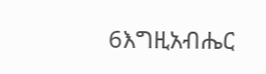6እግዚአብሔር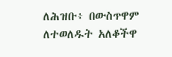ለሕዝቡ፥ በውስጥዋም ለተወለዱት አለቆችዋ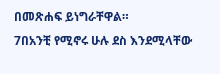በመጽሐፍ ይነግራቸዋል።
7በአንቺ የሚኖሩ ሁሉ ደስ እንደሚላቸው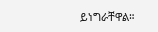ይነግራቸዋል።